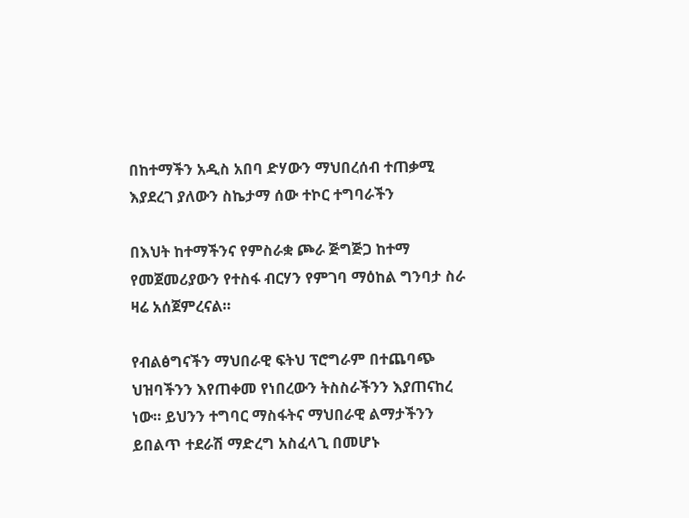በከተማችን አዲስ አበባ ድሃውን ማህበረሰብ ተጠቃሚ እያደረገ ያለውን ስኬታማ ሰው ተኮር ተግባራችን

በእህት ከተማችንና የምስራቋ ጮራ ጅግጅጋ ከተማ የመጀመሪያውን የተስፋ ብርሃን የምገባ ማዕከል ግንባታ ስራ ዛሬ አሰጀምረናል።

የብልፅግናችን ማህበራዊ ፍትህ ፕሮግራም በተጨባጭ ህዝባችንን እየጠቀመ የነበረውን ትስስራችንን እያጠናከረ ነው። ይህንን ተግባር ማስፋትና ማህበራዊ ልማታችንን ይበልጥ ተደራሽ ማድረግ አስፈላጊ በመሆኑ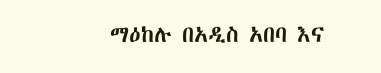ማዕከሉ በአዲስ አበባ እና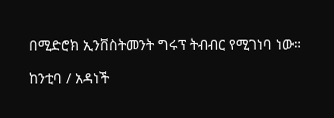በሚድሮክ ኢንቨስትመንት ግሩፕ ትብብር የሚገነባ ነው።

ከንቲባ / አዳነች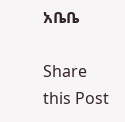አቤቤ

Share this Post